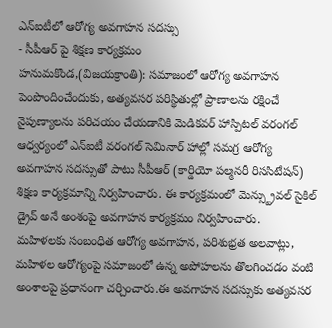ఎన్ఐటీలో ఆరోగ్య అవగాహన సదస్సు
- సీపీఆర్ పై శిక్షణ కార్యక్రమం
హనుమకొండ,(విజయక్రాంతి): సమాజంలో ఆరోగ్య అవగాహన పెంపొందించేందుకు, అత్యవసర పరిస్థితుల్లో ప్రాణాలను రక్షించే నైపుణ్యాలను పరిచయం చేయడానికి మెడికవర్ హాస్పిటల్ వరంగల్ ఆధ్వర్యంలో ఎన్ఐటీ వరంగల్ సెమినార్ హాల్లో సమగ్ర ఆరోగ్య అవగాహన సదస్సుతో పాటు సీపీఆర్ (కార్డియో పల్మనరీ రిససిటేషన్) శిక్షణ కార్యక్రమాన్ని నిర్వహించారు. ఈ కార్యక్రమంలో మెన్స్ట్రువల్ సైకిల్ డ్రైవ్ అనే అంశంపై అవగాహన కార్యక్రమం నిర్వహించారు.
మహిళలకు సంబంధిత ఆరోగ్య అవగాహన, పరిశుభ్రత అలవాట్లు, మహిళల ఆరోగ్యంపై సమాజంలో ఉన్న అపోహలను తొలగించడం వంటి అంశాలపై ప్రధానంగా చర్చించారు.ఈ అవగాహన సదస్సుకు అత్యవసర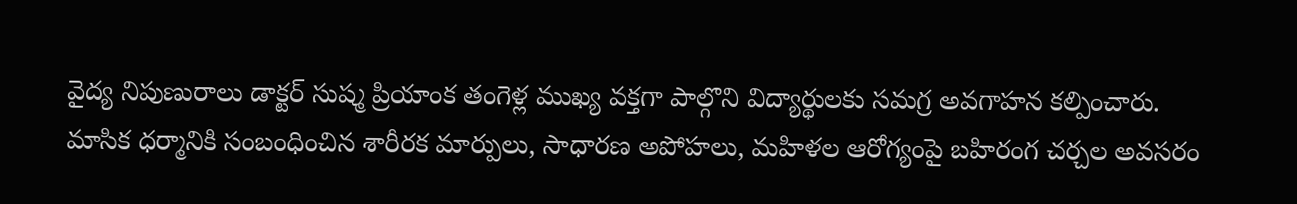వైద్య నిపుణురాలు డాక్టర్ సుష్మ ప్రియాంక తంగెళ్ల ముఖ్య వక్తగా పాల్గొని విద్యార్థులకు సమగ్ర అవగాహన కల్పించారు. మాసిక ధర్మానికి సంబంధించిన శారీరక మార్పులు, సాధారణ అపోహలు, మహిళల ఆరోగ్యంపై బహిరంగ చర్చల అవసరం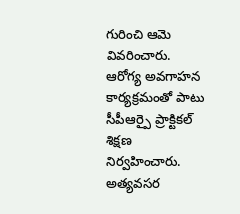గురించి ఆమె వివరించారు.
ఆరోగ్య అవగాహన కార్యక్రమంతో పాటు సీపీఆర్పై ప్రాక్టికల్ శిక్షణ నిర్వహించారు. అత్యవసర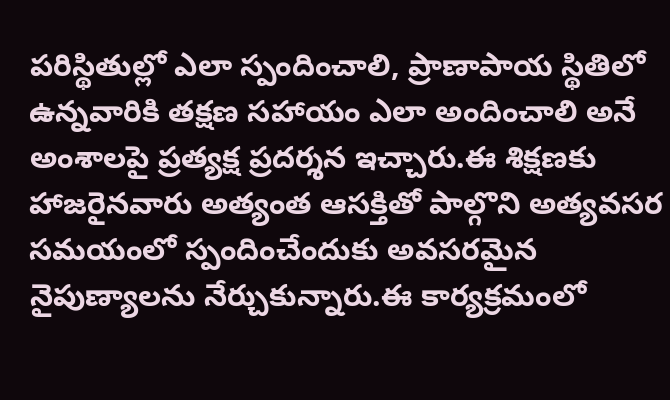పరిస్థితుల్లో ఎలా స్పందించాలి, ప్రాణాపాయ స్థితిలో ఉన్నవారికి తక్షణ సహాయం ఎలా అందించాలి అనే అంశాలపై ప్రత్యక్ష ప్రదర్శన ఇచ్చారు.ఈ శిక్షణకు హాజరైనవారు అత్యంత ఆసక్తితో పాల్గొని అత్యవసర సమయంలో స్పందించేందుకు అవసరమైన నైపుణ్యాలను నేర్చుకున్నారు.ఈ కార్యక్రమంలో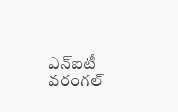ఎన్ఐటీ వరంగల్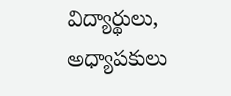విద్యార్థులు, అధ్యాపకులు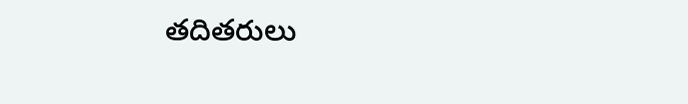తదితరులు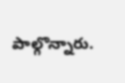పాల్గొన్నారు.